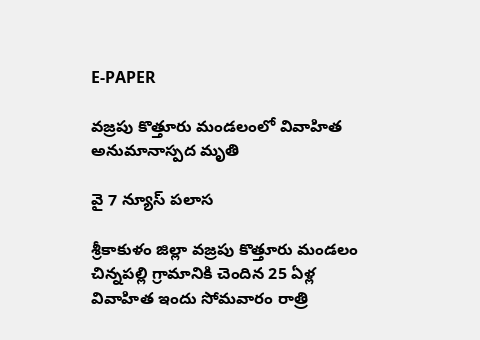E-PAPER

వజ్రపు కొత్తూరు మండలంలో వివాహిత అనుమానాస్పద మృతి

వై 7 న్యూస్ పలాస

శ్రీకాకుళం జిల్లా వజ్రపు కొత్తూరు మండలం చిన్నపల్లి గ్రామానికి చెందిన 25 ఏళ్ల వివాహిత ఇందు సోమవారం రాత్రి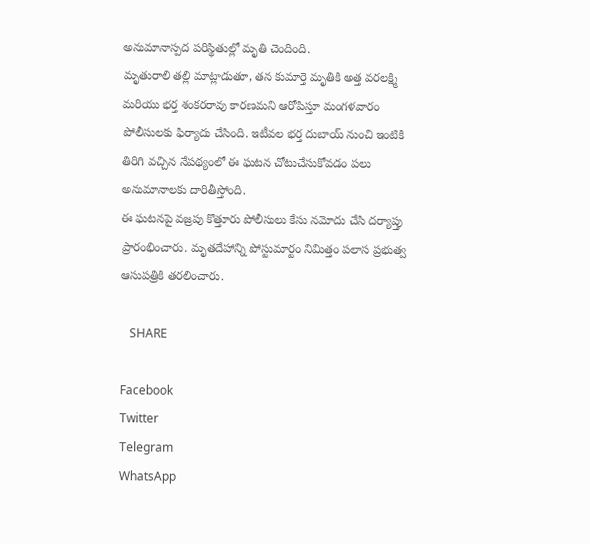అనుమానాస్పద పరిస్థితుల్లో మృతి చెందింది.
మృతురాలి తల్లి మాట్లాడుతూ, తన కుమార్తె మృతికి అత్త వరలక్ష్మి మరియు భర్త శంకరరావు కారణమని ఆరోపిస్తూ మంగళవారం పోలీసులకు ఫిర్యాదు చేసింది. ఇటీవల భర్త దుబాయ్ నుంచి ఇంటికి తిరిగి వచ్చిన నేపథ్యంలో ఈ ఘటన చోటుచేసుకోవడం పలు అనుమానాలకు దారితీస్తోంది.
ఈ ఘటనపై వజ్రపు కొత్తూరు పోలీసులు కేసు నమోదు చేసి దర్యాప్తు ప్రారంభించారు. మృతదేహాన్ని పోస్టుమార్టం నిమిత్తం పలాస ప్రభుత్వ ఆసుపత్రికి తరలించారు.

   SHARE

Facebook
Twitter
Telegram
WhatsApp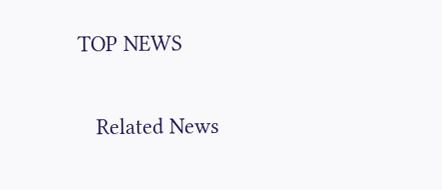TOP NEWS

   Related News